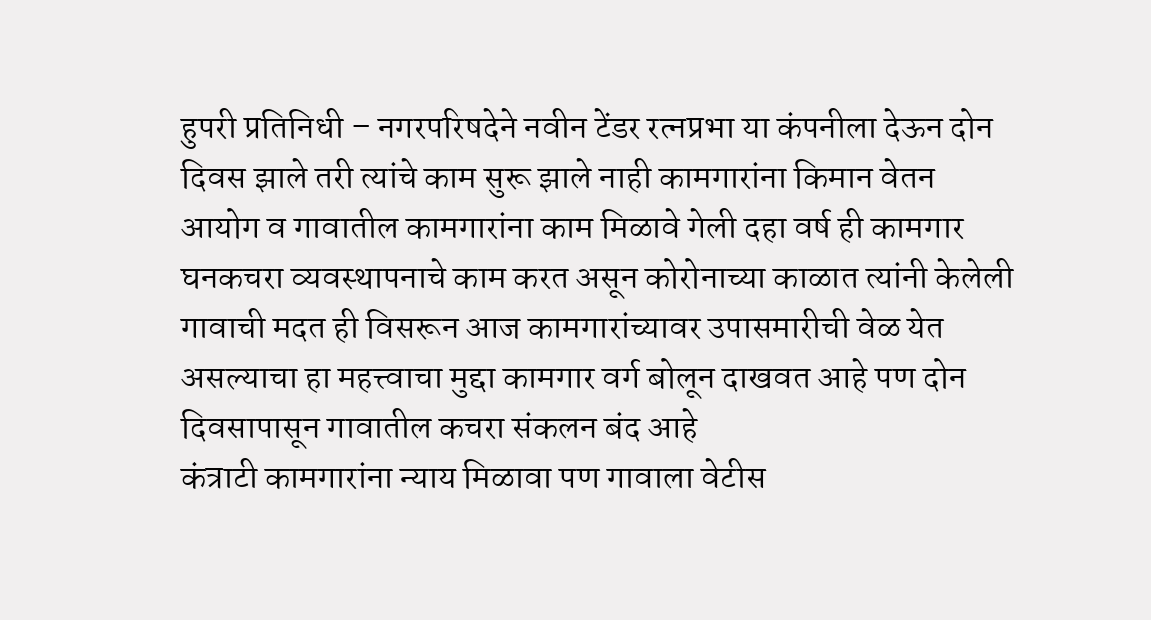हुपरी प्रतिनिधी – नगरपरिषदेने नवीन टेंडर रत्नप्रभा या कंपनीला देऊन दोन दिवस झाले तरी त्यांचे काम सुरू झाले नाही कामगारांना किमान वेतन आयोग व गावातील कामगारांना काम मिळावे गेली दहा वर्ष ही कामगार घनकचरा व्यवस्थापनाचे काम करत असून कोरोनाच्या काळात त्यांनी केलेली गावाची मदत ही विसरून आज कामगारांच्यावर उपासमारीची वेळ येत असल्याचा हा महत्त्वाचा मुद्दा कामगार वर्ग बोलून दाखवत आहे पण दोन दिवसापासून गावातील कचरा संकलन बंद आहे
कंत्राटी कामगारांना न्याय मिळावा पण गावाला वेटीस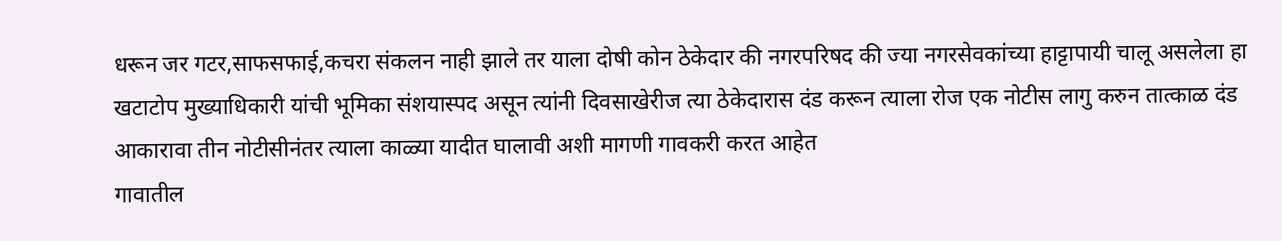धरून जर गटर,साफसफाई,कचरा संकलन नाही झाले तर याला दोषी कोन ठेकेदार की नगरपरिषद की ज्या नगरसेवकांच्या हाट्टापायी चालू असलेला हा खटाटोप मुख्याधिकारी यांची भूमिका संशयास्पद असून त्यांनी दिवसाखेरीज त्या ठेकेदारास दंड करून त्याला रोज एक नोटीस लागु करुन तात्काळ दंड आकारावा तीन नोटीसीनंतर त्याला काळ्या यादीत घालावी अशी मागणी गावकरी करत आहेत
गावातील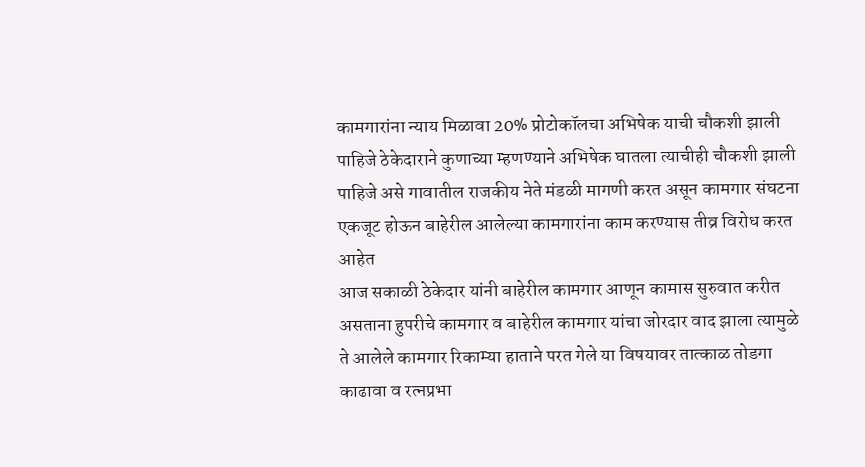कामगारांना न्याय मिळावा 20% प्रोटोकॉलचा अभिषेक याची चौकशी झाली पाहिजे ठेकेदाराने कुणाच्या म्हणण्याने अभिषेक घातला त्याचीही चौकशी झाली पाहिजे असे गावातील राजकीय नेते मंडळी मागणी करत असून कामगार संघटना एकजूट होऊन बाहेरील आलेल्या कामगारांना काम करण्यास तीव्र विरोध करत आहेत
आज सकाळी ठेकेदार यांनी बाहेरील कामगार आणून कामास सुरुवात करीत असताना हुपरीचे कामगार व बाहेरील कामगार यांचा जोरदार वाद झाला त्यामुळे ते आलेले कामगार रिकाम्या हाताने परत गेले या विषयावर तात्काळ तोडगा काढावा व रत्नप्रभा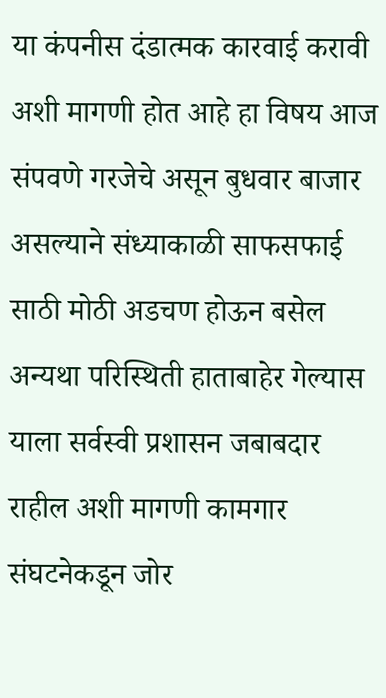या कंपनीस दंडात्मक कारवाई करावी अशी मागणी होत आहे हा विषय आज संपवणे गरजेचे असून बुधवार बाजार असल्याने संध्याकाळी साफसफाई साठी मोठी अडचण होऊन बसेल अन्यथा परिस्थिती हाताबाहेर गेल्यास याला सर्वस्वी प्रशासन जबाबदार राहील अशी मागणी कामगार संघटनेकडून जोर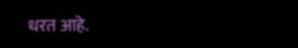धरत आहे.